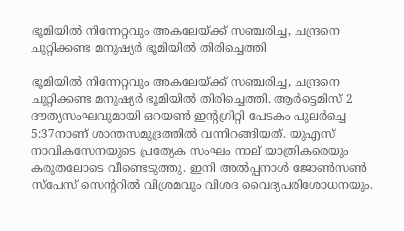ഭൂമിയില്‍ നിന്നേറ്റവും അകലേയ്ക്ക് സഞ്ചരിച്ച, ചന്ദ്രനെ ചുറ്റിക്കണ്ട മനുഷ്യര്‍ ഭൂമിയില്‍ തിരിച്ചെത്തി

ഭൂമിയില്‍ നിന്നേറ്റവും അകലേയ്ക്ക് സഞ്ചരിച്ച, ചന്ദ്രനെ ചുറ്റിക്കണ്ട മനുഷ്യര്‍ ഭൂമിയില്‍ തിരിച്ചെത്തി. ആര്‍ട്ടെമിസ് 2 ദൗത്യസംഘവുമായി ഒറയണ്‍ ഇന്റഗ്രിറ്റി പേടകം പുലര്‍ച്ചെ 5:37നാണ് ശാന്തസമുദ്രത്തില്‍ വന്നിറങ്ങിയത്. യുഎസ് നാവികസേനയുടെ പ്രത്യേക സംഘം നാല് യാത്രികരെയും കരുതലോടെ വീണ്ടെടുത്തു. ഇനി അല്‍പ്പനാള്‍ ജോണ്‍സണ്‍ സ്‌പേസ് സെന്ററില്‍ വിശ്രമവും വിശദ വൈദ്യപരിശോധനയും.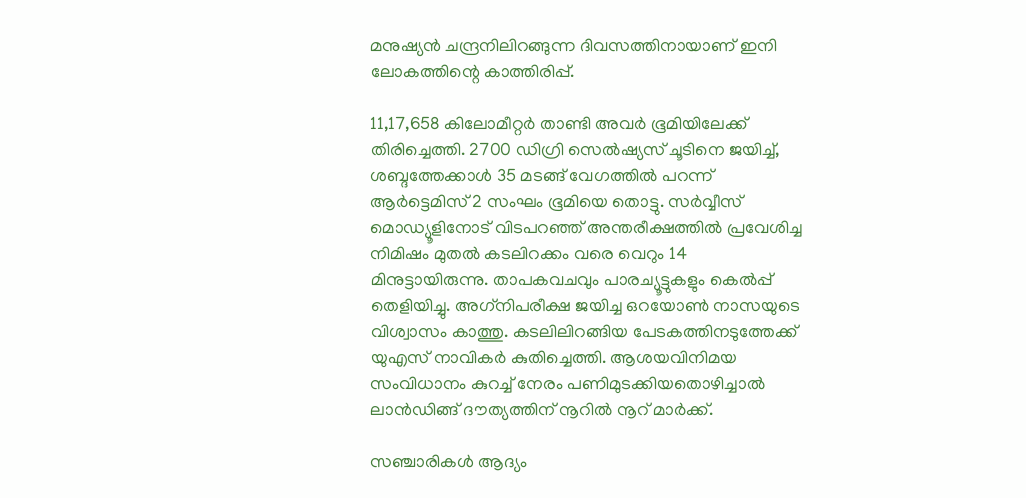മനുഷ്യന്‍ ചന്ദ്രനിലിറങ്ങുന്ന ദിവസത്തിനായാണ് ഇനി ലോകത്തിന്റെ കാത്തിരിപ്പ്.

11,17,658 കിലോമീറ്റര്‍ താണ്ടി അവര്‍ ഭൂമിയിലേക്ക് തിരിച്ചെത്തി. 2700 ഡിഗ്രി സെല്‍ഷ്യസ് ചൂടിനെ ജയിച്ച്, ശബ്ദത്തേക്കാള്‍ 35 മടങ്ങ് വേഗത്തില്‍ പറന്ന് ആര്‍ട്ടെമിസ് 2 സംഘം ഭൂമിയെ തൊട്ടു. സര്‍വ്വീസ് മൊഡ്യൂളിനോട് വിടപറഞ്ഞ് അന്തരീക്ഷത്തില്‍ പ്രവേശിച്ച നിമിഷം മുതല്‍ കടലിറക്കം വരെ വെറും 14 മിനുട്ടായിരുന്നു. താപകവചവും പാരച്യൂട്ടുകളും കെല്‍പ്പ് തെളിയിച്ചു. അഗ്‌നിപരീക്ഷ ജയിച്ച ഒറയോണ്‍ നാസയുടെ വിശ്വാസം കാത്തു. കടലിലിറങ്ങിയ പേടകത്തിനടുത്തേക്ക് യുഎസ് നാവികര്‍ കുതിച്ചെത്തി. ആശയവിനിമയ സംവിധാനം കുറച്ച് നേരം പണിമുടക്കിയതൊഴിച്ചാല്‍ ലാന്‍ഡിങ്ങ് ദൗത്യത്തിന് നൂറില്‍ നൂറ് മാര്‍ക്ക്.

സഞ്ചാരികള്‍ ആദ്യം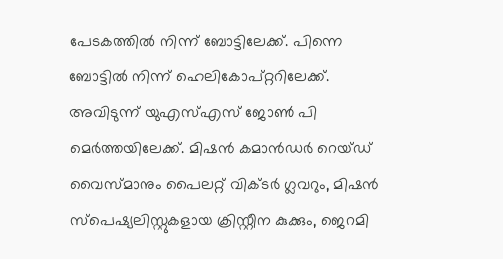പേടകത്തില്‍ നിന്ന് ബോട്ടിലേക്ക്. പിന്നെ ബോട്ടില്‍ നിന്ന് ഹെലികോപ്റ്ററിലേക്ക്. അവിടുന്ന് യുഎസ്എസ് ജോണ്‍ പി മെര്‍ത്തയിലേക്ക്. മിഷന്‍ കമാന്‍ഡര്‍ റെയ്ഡ് വൈസ്മാനും പൈലറ്റ് വിക്ടര്‍ ഗ്ലവറും, മിഷന്‍ സ്‌പെഷ്യലിസ്റ്റുകളായ ക്രിസ്റ്റീന കുക്കും, ജെറമി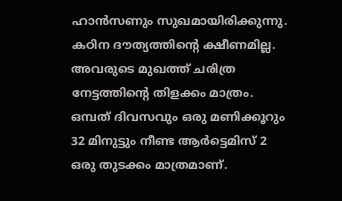ഹാന്‍സണും സുഖമായിരിക്കുന്നു. കഠിന ദൗത്യത്തിന്റെ ക്ഷീണമില്ല. അവരുടെ മുഖത്ത് ചരിത്ര നേട്ടത്തിന്റെ തിളക്കം മാത്രം. ഒമ്പത് ദിവസവും ഒരു മണിക്കൂറും 32 മിനുട്ടും നീണ്ട ആര്‍ട്ടെമിസ് 2 ഒരു തുടക്കം മാത്രമാണ്.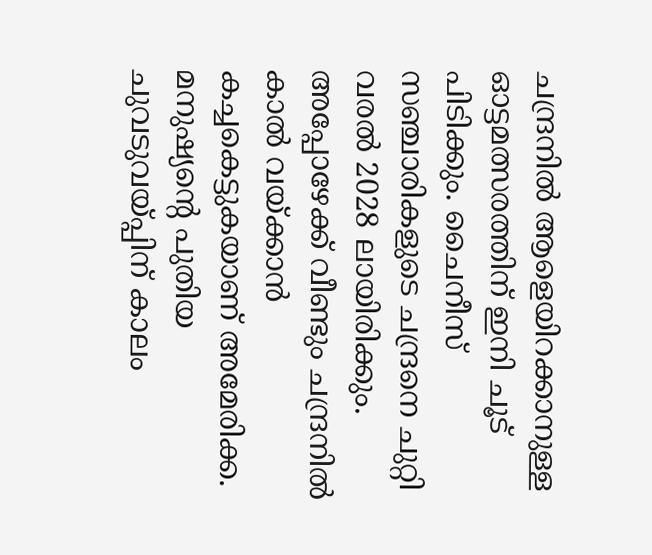ചന്ദ്രനില്‍ ആളെയിറക്കാനുള്ള ഓട്ടമത്സരത്തിന് ഇനി ചൂട് പിടിക്കും. ചൈനീസ് സഞ്ചാരികളുടെ ചന്ദ്രനെ ചുറ്റി വരല്‍ 2028 ലായിരിക്കും. അപ്പോഴേക്ക് വീണ്ടും ചന്ദ്രനില്‍ കാല്‍ വയ്ക്കാന്‍ കച്ചകെട്ടുകയാണ് അമേരിക്ക. മനുഷ്യന്റെ പുതിയ ചുവടുവയ്പ്പിന് കാലം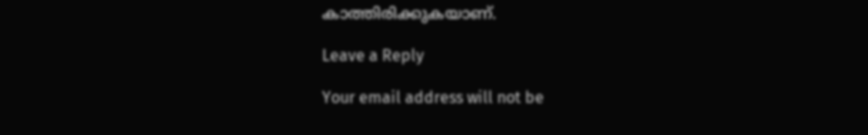കാത്തിരിക്കുകയാണ്.

Leave a Reply

Your email address will not be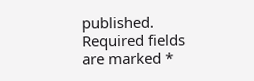published. Required fields are marked *